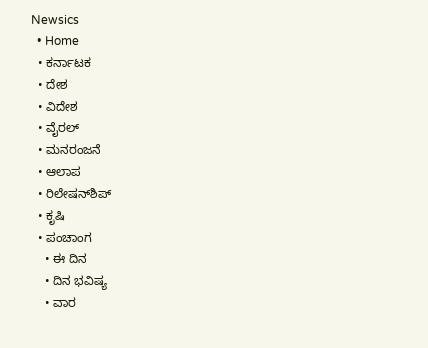Newsics
  • Home
  • ಕರ್ನಾಟಕ
  • ದೇಶ
  • ವಿದೇಶ
  • ವೈರಲ್
  • ಮನರಂಜನೆ
  • ಆಲಾಪ
  • ರಿಲೇಷನ್‌ಶಿಪ್
  • ಕೃಷಿ
  • ಪಂಚಾಂಗ
    • ಈ ದಿನ
    • ದಿನ ಭವಿಷ್ಯ
    • ವಾರ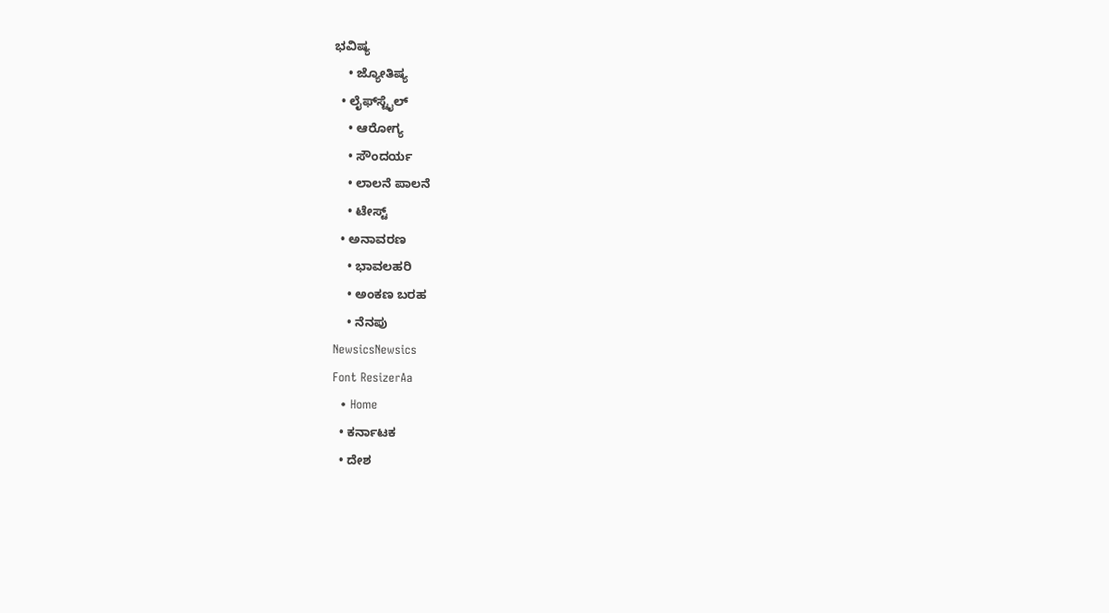ಭವಿಷ್ಯ
    • ಜ್ಯೋತಿಷ್ಯ
  • ಲೈಫ್‌ಸ್ಟೈಲ್
    • ಆರೋಗ್ಯ
    • ಸೌಂದರ್ಯ
    • ಲಾಲನೆ ಪಾಲನೆ
    • ಟೇಸ್ಟ್
  • ಅನಾವರಣ
    • ಭಾವಲಹರಿ
    • ಅಂಕಣ ಬರಹ
    • ನೆನಪು
NewsicsNewsics
Font ResizerAa
  • Home
  • ಕರ್ನಾಟಕ
  • ದೇಶ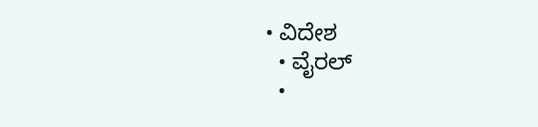• ವಿದೇಶ
  • ವೈರಲ್
  •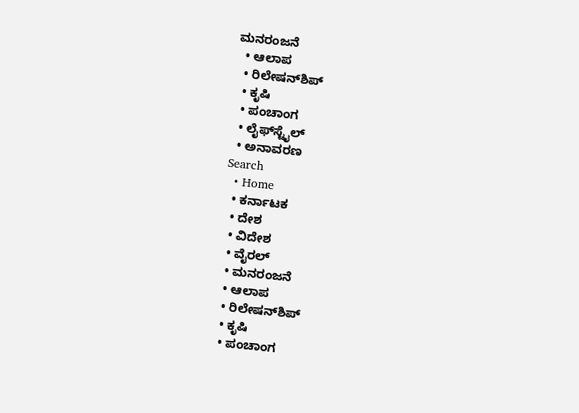ಮನರಂಜನೆ
  • ಆಲಾಪ
  • ರಿಲೇಷನ್‌ಶಿಪ್
  • ಕೃಷಿ
  • ಪಂಚಾಂಗ
  • ಲೈಫ್‌ಸ್ಟೈಲ್
  • ಅನಾವರಣ
Search
  • Home
  • ಕರ್ನಾಟಕ
  • ದೇಶ
  • ವಿದೇಶ
  • ವೈರಲ್
  • ಮನರಂಜನೆ
  • ಆಲಾಪ
  • ರಿಲೇಷನ್‌ಶಿಪ್
  • ಕೃಷಿ
  • ಪಂಚಾಂಗ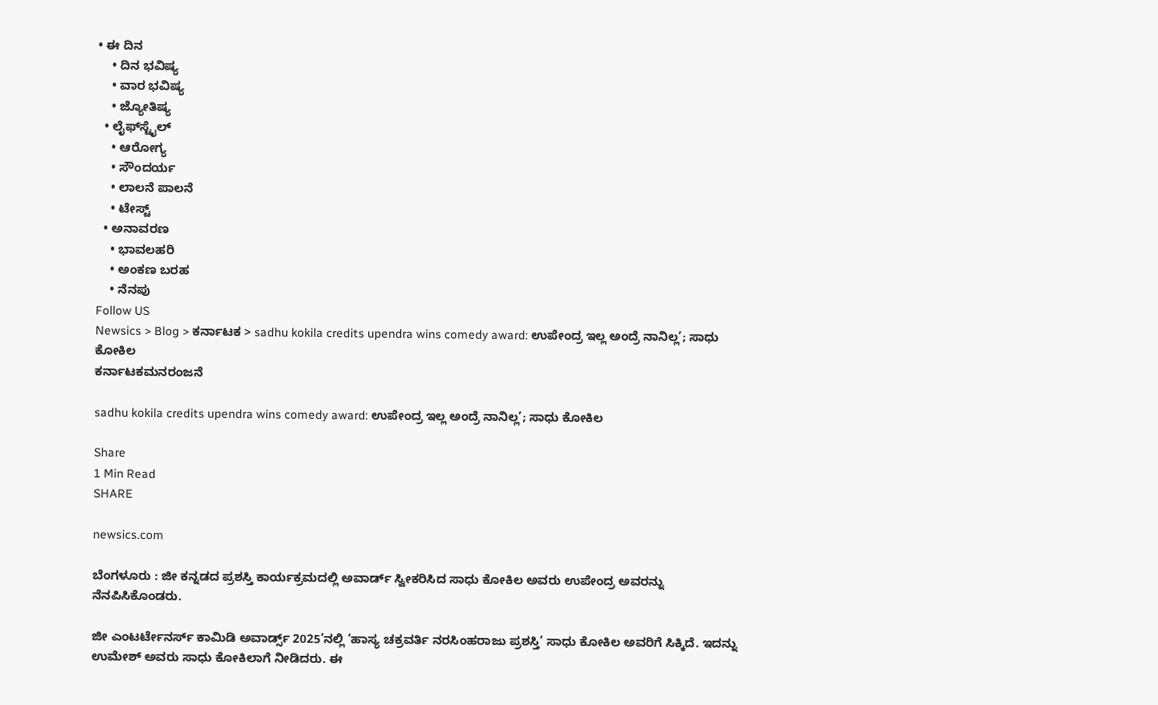• ಈ ದಿನ
    • ದಿನ ಭವಿಷ್ಯ
    • ವಾರ ಭವಿಷ್ಯ
    • ಜ್ಯೋತಿಷ್ಯ
  • ಲೈಫ್‌ಸ್ಟೈಲ್
    • ಆರೋಗ್ಯ
    • ಸೌಂದರ್ಯ
    • ಲಾಲನೆ ಪಾಲನೆ
    • ಟೇಸ್ಟ್
  • ಅನಾವರಣ
    • ಭಾವಲಹರಿ
    • ಅಂಕಣ ಬರಹ
    • ನೆನಪು
Follow US
Newsics > Blog > ಕರ್ನಾಟಕ > sadhu kokila credits upendra wins comedy award: ಉಪೇಂದ್ರ ಇಲ್ಲ ಅಂದ್ರೆ ನಾನಿಲ್ಲ’; ಸಾಧು ಕೋಕಿಲ
ಕರ್ನಾಟಕಮನರಂಜನೆ

sadhu kokila credits upendra wins comedy award: ಉಪೇಂದ್ರ ಇಲ್ಲ ಅಂದ್ರೆ ನಾನಿಲ್ಲ’; ಸಾಧು ಕೋಕಿಲ

Share
1 Min Read
SHARE

newsics.com

ಬೆಂಗಳೂರು : ಜೀ ಕನ್ನಡದ ಪ್ರಶಸ್ತಿ ಕಾರ್ಯಕ್ರಮದಲ್ಲಿ ಅವಾರ್ಡ್ ಸ್ವೀಕರಿಸಿದ ಸಾಧು ಕೋಕಿಲ ಅವರು ಉಪೇಂದ್ರ ಅವರನ್ನು ನೆನಪಿಸಿಕೊಂಡರು.

ಜೀ ಎಂಟರ್ಟೇನರ್ಸ್ ಕಾಮಿಡಿ ಅವಾರ್ಡ್ಸ್ 2025’ನಲ್ಲಿ ‘ಹಾಸ್ಯ ಚಕ್ರವರ್ತಿ ನರಸಿಂಹರಾಜು ಪ್ರಶಸ್ತಿ’ ಸಾಧು ಕೋಕಿಲ ಅವರಿಗೆ ಸಿಕ್ಕಿದೆ. ಇದನ್ನು ಉಮೇಶ್ ಅವರು ಸಾಧು ಕೋಕಿಲಾಗೆ ನೀಡಿದರು. ಈ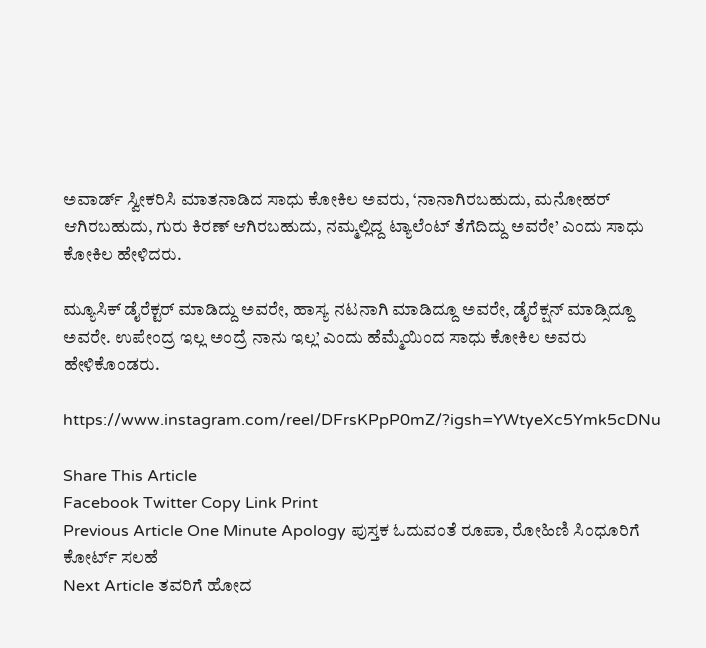ಅವಾರ್ಡ್ ಸ್ವೀಕರಿಸಿ ಮಾತನಾಡಿದ ಸಾಧು ಕೋಕಿಲ ಅವರು, ‘ನಾನಾಗಿರಬಹುದು, ಮನೋಹರ್ ಆಗಿರಬಹುದು, ಗುರು ಕಿರಣ್ ಆಗಿರಬಹುದು, ನಮ್ಮಲ್ಲಿದ್ದ ಟ್ಯಾಲೆಂಟ್ ತೆಗೆದಿದ್ದು ಅವರೇ’ ಎಂದು ಸಾಧು ಕೋಕಿಲ ಹೇಳಿದರು.

ಮ್ಯೂಸಿಕ್ ಡೈರೆಕ್ಟರ್ ಮಾಡಿದ್ದು ಅವರೇ, ಹಾಸ್ಯ ನಟನಾಗಿ ಮಾಡಿದ್ದೂ ಅವರೇ, ಡೈರೆಕ್ಷನ್ ಮಾಡ್ಸಿದ್ದೂ ಅವರೇ. ಉಪೇಂದ್ರ ಇಲ್ಲ ಅಂದ್ರೆ ನಾನು ಇಲ್ಲ’ ಎಂದು ಹೆಮ್ಮೆಯಿಂದ ಸಾಧು ಕೋಕಿಲ ಅವರು ಹೇಳಿಕೊಂಡರು.

https://www.instagram.com/reel/DFrsKPpP0mZ/?igsh=YWtyeXc5Ymk5cDNu

Share This Article
Facebook Twitter Copy Link Print
Previous Article One Minute Apology ಪುಸ್ತಕ ಓದುವಂತೆ ರೂಪಾ, ರೋಹಿಣಿ ಸಿಂಧೂರಿಗೆ ಕೋರ್ಟ್ ಸಲಹೆ
Next Article ತವರಿಗೆ ಹೋದ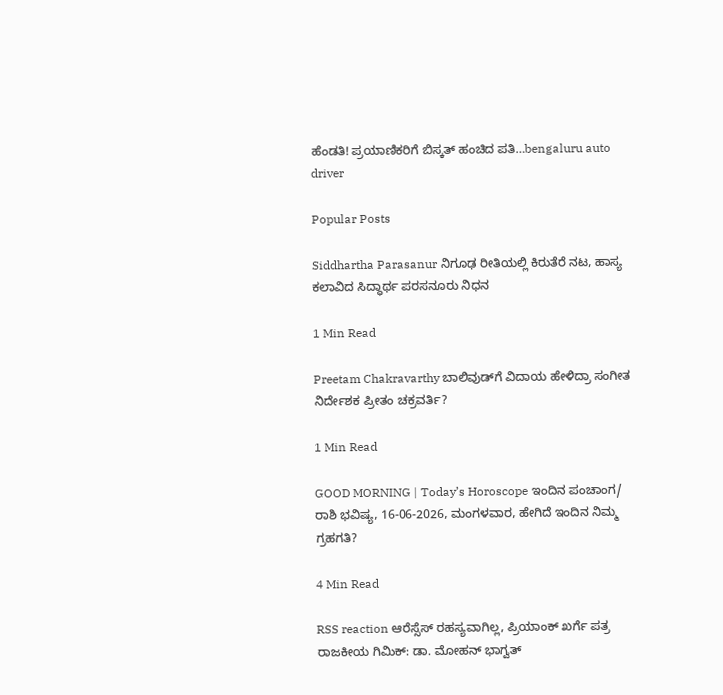ಹೆಂಡತಿ! ಪ್ರಯಾಣಿಕರಿಗೆ ಬಿಸ್ಕತ್ ಹಂಚಿದ ಪತಿ…bengaluru auto driver

Popular Posts

Siddhartha Parasanur ನಿಗೂಢ ರೀತಿಯಲ್ಲಿ ಕಿರುತೆರೆ ನಟ, ಹಾಸ್ಯ ಕಲಾವಿದ ಸಿದ್ಧಾರ್ಥ ಪರಸನೂರು ನಿಧನ

1 Min Read

Preetam Chakravarthy ಬಾಲಿವುಡ್‌ಗೆ ವಿದಾಯ ಹೇಳಿದ್ರಾ ಸಂಗೀತ ನಿರ್ದೇಶಕ ಪ್ರೀತಂ ಚಕ್ರವರ್ತಿ?

1 Min Read

GOOD MORNING | Today’s Horoscope ಇಂದಿನ ಪಂಚಾಂಗ/ ರಾಶಿ ಭವಿಷ್ಯ, 16-06-2026, ಮಂಗಳವಾರ, ಹೇಗಿದೆ ಇಂದಿನ ನಿಮ್ಮ ಗ್ರಹಗತಿ?

4 Min Read

RSS reaction ಆರೆಸ್ಸೆಸ್ ರಹಸ್ಯವಾಗಿಲ್ಲ, ಪ್ರಿಯಾಂಕ್ ಖರ್ಗೆ ಪತ್ರ ರಾಜಕೀಯ ಗಿಮಿಕ್: ಡಾ. ಮೋಹನ್ ಭಾಗ್ವತ್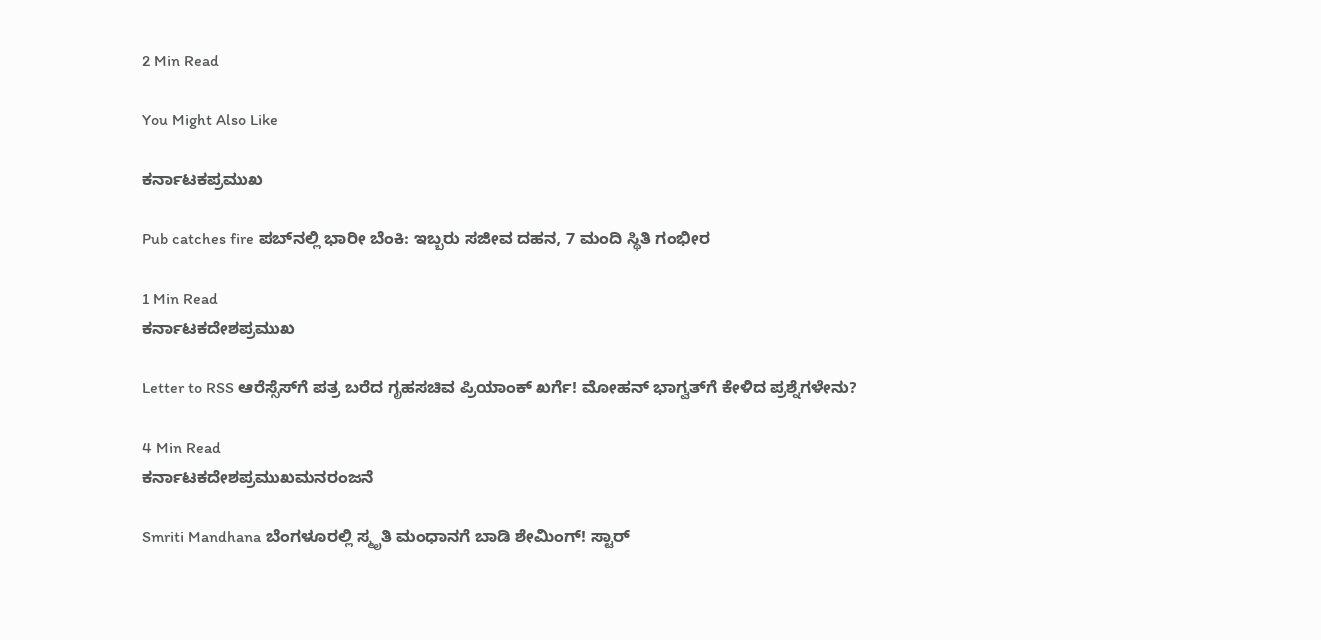2 Min Read

You Might Also Like

ಕರ್ನಾಟಕಪ್ರಮುಖ

Pub catches fire ಪಬ್‌ನಲ್ಲಿ ಭಾರೀ ಬೆಂಕಿ: ಇಬ್ಬರು ಸಜೀವ ದಹನ, 7 ಮಂದಿ ಸ್ಥಿತಿ ಗಂಭೀರ

1 Min Read
ಕರ್ನಾಟಕದೇಶಪ್ರಮುಖ

Letter to RSS ಆರೆಸ್ಸೆಸ್‌ಗೆ ಪತ್ರ ಬರೆದ ಗೃಹಸಚಿವ ಪ್ರಿಯಾಂಕ್ ಖರ್ಗೆ! ಮೋಹನ್ ಭಾಗ್ವತ್‌ಗೆ ಕೇಳಿದ ಪ್ರಶ್ನೆಗಳೇನು?

4 Min Read
ಕರ್ನಾಟಕದೇಶಪ್ರಮುಖಮನರಂಜನೆ

Smriti Mandhana ಬೆಂಗಳೂರಲ್ಲಿ ಸ್ಮೃತಿ ಮಂಧಾನಗೆ ಬಾಡಿ ಶೇಮಿಂಗ್! ಸ್ಟಾರ್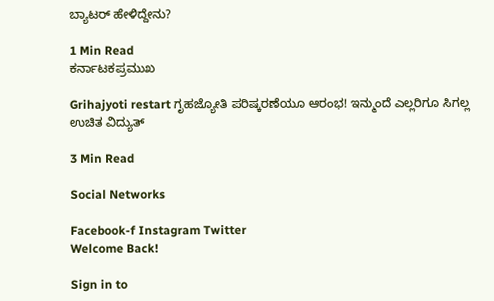ಬ್ಯಾಟರ್ ಹೇಳಿದ್ದೇನು?

1 Min Read
ಕರ್ನಾಟಕಪ್ರಮುಖ

Grihajyoti restart ಗೃಹಜ್ಯೋತಿ ಪರಿಷ್ಕರಣೆಯೂ ಆರಂಭ! ಇನ್ಮುಂದೆ ಎಲ್ಲರಿಗೂ ಸಿಗಲ್ಲ ಉಚಿತ ವಿದ್ಯುತ್

3 Min Read

Social Networks

Facebook-f Instagram Twitter
Welcome Back!

Sign in to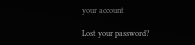your account

Lost your password?